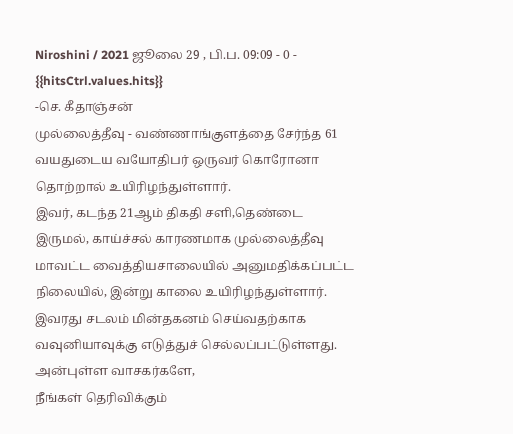Niroshini / 2021 ஜூலை 29 , பி.ப. 09:09 - 0 - {{hitsCtrl.values.hits}}
-செ. கீதாஞ்சன்
முல்லைத்தீவு - வண்ணாங்குளத்தை சேர்ந்த 61 வயதுடைய வயோதிபர் ஒருவர் கொரோனா தொற்றால் உயிரிழந்துள்ளார்.
இவர், கடந்த 21ஆம் திகதி சளி,தெண்டை இருமல், காய்ச்சல் காரணமாக முல்லைத்தீவு மாவட்ட வைத்தியசாலையில் அனுமதிக்கப்பட்ட நிலையில், இன்று காலை உயிரிழந்துள்ளார்.
இவரது சடலம் மின்தகனம் செய்வதற்காக வவுனியாவுக்கு எடுத்துச் செல்லப்பட்டுள்ளது.
அன்புள்ள வாசகர்களே,
நீங்கள் தெரிவிக்கும்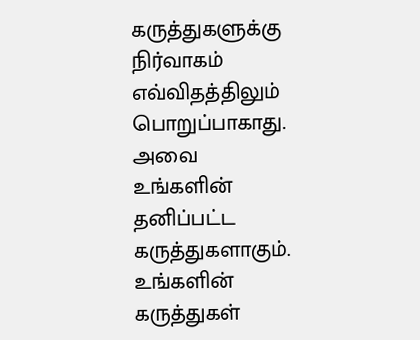கருத்துகளுக்கு நிர்வாகம் எவ்விதத்திலும் பொறுப்பாகாது. அவை உங்களின் தனிப்பட்ட கருத்துகளாகும். உங்களின் கருத்துகள்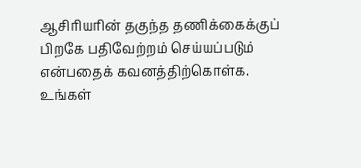ஆசிரியரின் தகுந்த தணிக்கைக்குப் பிறகே பதிவேற்றம் செய்யப்படும் என்பதைக் கவனத்திற்கொள்க. உங்கள்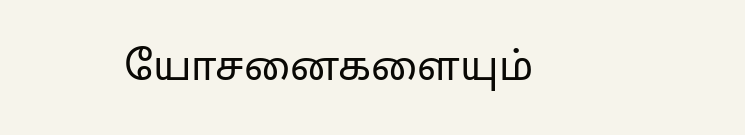யோசனைகளையும்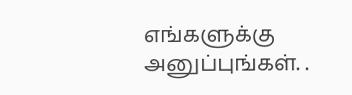எங்களுக்கு அனுப்புங்கள். .